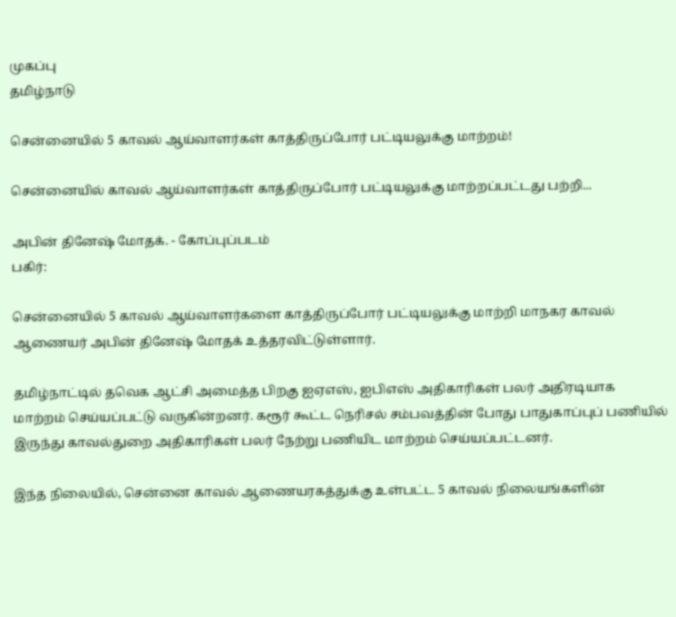முகப்பு
தமிழ்நாடு

சென்னையில் 5 காவல் ஆய்வாளர்கள் காத்திருப்போர் பட்டியலுக்கு மாற்றம்!

சென்னையில் காவல் ஆய்வாளர்கள் காத்திருப்போர் பட்டியலுக்கு மாற்றப்பட்டது பற்றி...

அபின் தினேஷ் மோதக். - கோப்புப்படம்
பகிர்:

சென்னையில் 5 காவல் ஆய்வாளர்களை காத்திருப்போர் பட்டியலுக்கு மாற்றி மாநகர காவல் ஆணையர் அபின் தினேஷ் மோதக் உத்தரவிட்டுள்ளார்.

தமிழ்நாட்டில் தவெக ஆட்சி அமைத்த பிறகு ஐஏஎஸ், ஐபிஎஸ் அதிகாரிகள் பலர் அதிரடியாக மாற்றம் செய்யப்பட்டு வருகின்றனர். கரூர் கூட்ட நெரிசல் சம்பவத்தின் போது பாதுகாப்புப் பணியில் இருந்து காவல்துறை அதிகாரிகள் பலர் நேற்று பணியிட மாற்றம் செய்யப்பட்டனர்.

இந்த நிலையில், சென்னை காவல் ஆணையரகத்துக்கு உள்பட்ட 5 காவல் நிலையங்களின்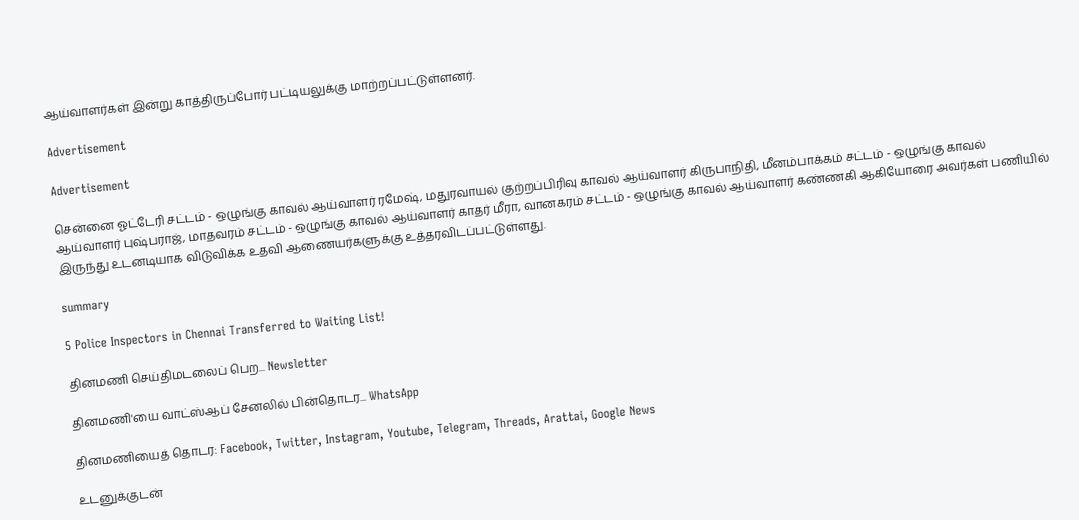ஆய்வாளர்கள் இன்று காத்திருப்போர் பட்டியலுக்கு மாற்றப்பட்டுள்ளனர்.

Advertisement

Advertisement

சென்னை ஓட்டேரி சட்டம் - ஒழுங்கு காவல் ஆய்வாளர் ரமேஷ், மதுரவாயல் குற்றப்பிரிவு காவல் ஆய்வாளர் கிருபாநிதி, மீனம்பாக்கம் சட்டம் - ஒழுங்கு காவல் ஆய்வாளர் புஷ்பராஜ், மாதவரம் சட்டம் - ஒழுங்கு காவல் ஆய்வாளர் காதர் மீரா, வானகரம் சட்டம் - ஒழுங்கு காவல் ஆய்வாளர் கண்ணகி ஆகியோரை அவர்கள் பணியில் இருந்து உடனடியாக விடுவிக்க உதவி ஆணையர்களுக்கு உத்தரவிடப்பட்டுள்ளது.

summary

5 Police Inspectors in Chennai Transferred to Waiting List!

தினமணி செய்திமடலைப் பெற... Newsletter

தினமணி'யை வாட்ஸ்ஆப் சேனலில் பின்தொடர... WhatsApp

தினமணியைத் தொடர: Facebook, Twitter, Instagram, Youtube, Telegram, Threads, Arattai, Google News

உடனுக்குடன்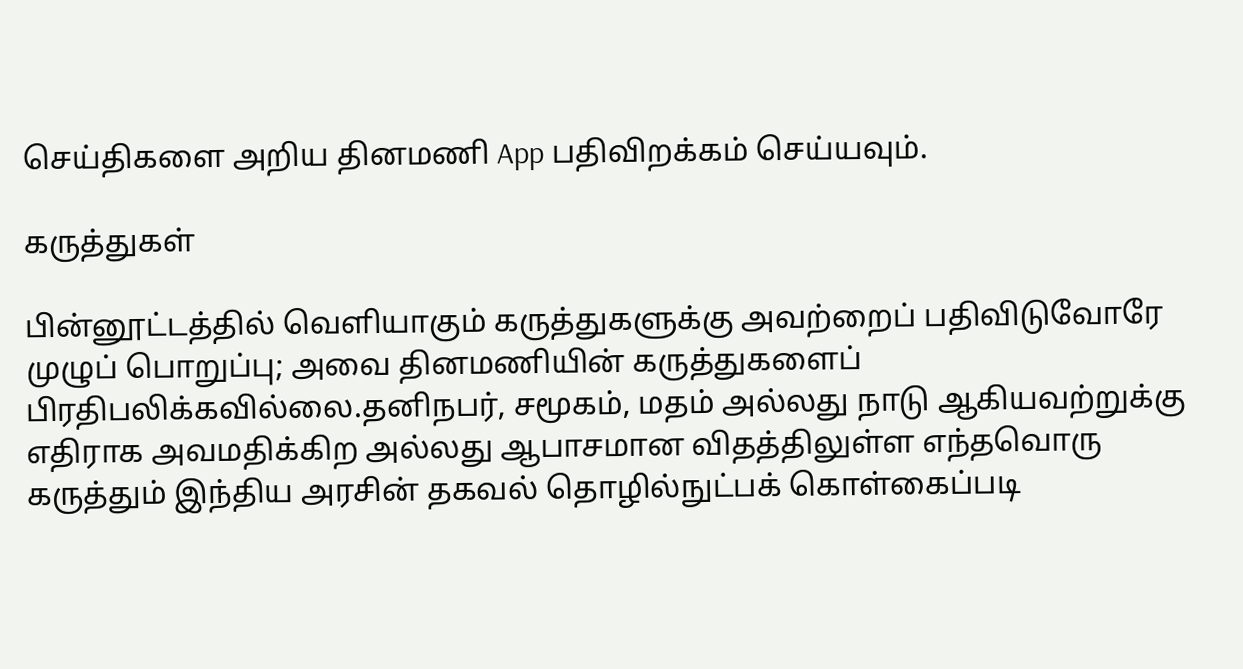செய்திகளை அறிய தினமணி App பதிவிறக்கம் செய்யவும்.

கருத்துகள்

பின்னூட்டத்தில் வெளியாகும் கருத்துகளுக்கு அவற்றைப் பதிவிடுவோரே முழுப் பொறுப்பு; அவை தினமணியின் கருத்துகளைப் பிரதிபலிக்கவில்லை.தனிநபர், சமூகம், மதம் அல்லது நாடு ஆகியவற்றுக்கு எதிராக அவமதிக்கிற அல்லது ஆபாசமான விதத்திலுள்ள எந்தவொரு கருத்தும் இந்திய அரசின் தகவல் தொழில்நுட்பக் கொள்கைப்படி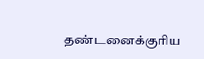தண்டனைக்குரிய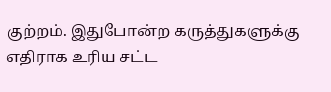குற்றம். இதுபோன்ற கருத்துகளுக்கு எதிராக உரிய சட்ட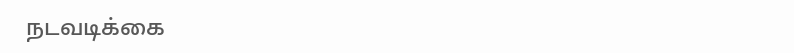நடவடிக்கை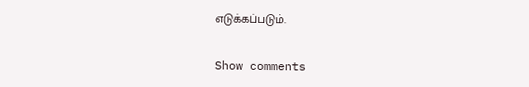எடுக்கப்படும்.

Show comments